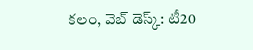కలం, వెబ్ డెస్క్: టీ20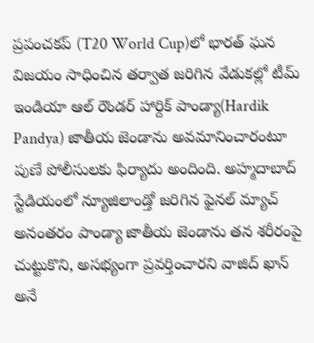ప్రపంచకప్ (T20 World Cup)లో భారత్ ఘన విజయం సాధించిన తర్వాత జరిగిన వేడుకల్లో టీమ్ ఇండియా ఆల్ రౌండర్ హార్దిక్ పాండ్యా(Hardik Pandya) జాతీయ జెండాను అవమానించారంటూ పుణే పోలీసులకు ఫిర్యాదు అందింది. అహ్మదాబాద్ స్టేడియంలో న్యూజిలాండ్తో జరిగిన ఫైనల్ మ్యాచ్ అనంతరం పాండ్యా జాతీయ జెండాను తన శరీరంపై చుట్టుకొని, అసభ్యంగా ప్రవర్తించారని వాజిద్ ఖాన్ అనే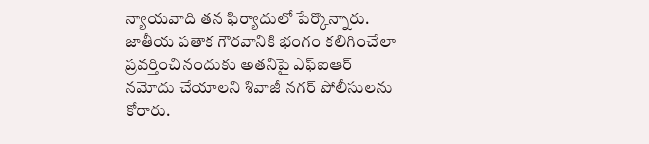న్యాయవాది తన ఫిర్యాదులో పేర్కొన్నారు. జాతీయ పతాక గౌరవానికి భంగం కలిగించేలా ప్రవర్తించినందుకు అతనిపై ఎఫ్ఐఆర్ నమోదు చేయాలని శివాజీ నగర్ పోలీసులను కోరారు.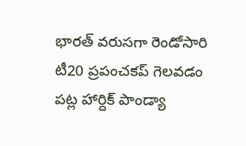భారత్ వరుసగా రెండోసారి టీ20 ప్రపంచకప్ గెలవడం పట్ల హార్దిక్ పాండ్యా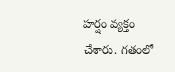హర్షం వ్యక్తం చేశారు. గతంలో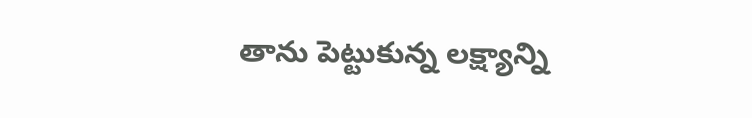తాను పెట్టుకున్న లక్ష్యాన్ని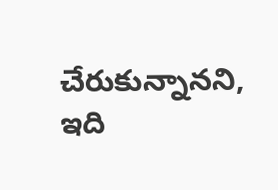చేరుకున్నానని, ఇది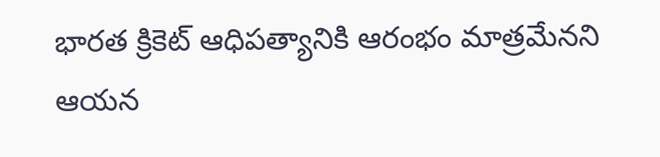భారత క్రికెట్ ఆధిపత్యానికి ఆరంభం మాత్రమేనని ఆయన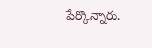పేర్కొన్నారు.